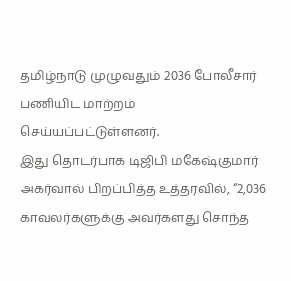தமிழ்நாடு முழுவதும் 2036 போலீசார் பணியிட மாற்றம் செய்யப்பட்டுள்ளனர்.
இது தொடர்பாக டிஜிபி மகேஷ்குமார் அகர்வால் பிறப்பித்த உத்தரவில், “2,036 காவலர்களுக்கு அவர்களது சொந்த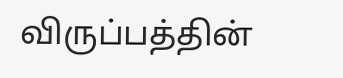விருப்பத்தின்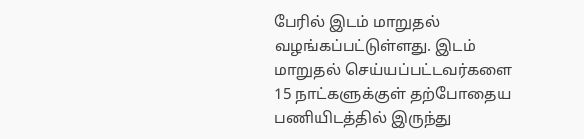பேரில் இடம் மாறுதல் வழங்கப்பட்டுள்ளது. இடம் மாறுதல் செய்யப்பட்டவர்களை 15 நாட்களுக்குள் தற்போதைய பணியிடத்தில் இருந்து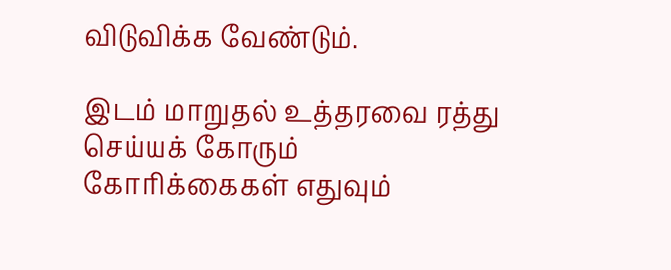விடுவிக்க வேண்டும்.

இடம் மாறுதல் உத்தரவை ரத்து செய்யக் கோரும் கோரிக்கைகள் எதுவும்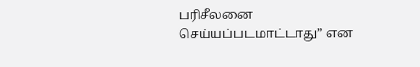பரிசீலனை செய்யப்படமாட்டாது” என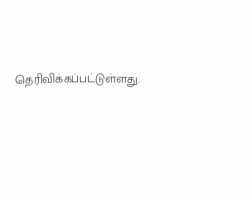தெரிவிக்கப்பட்டுள்ளது.